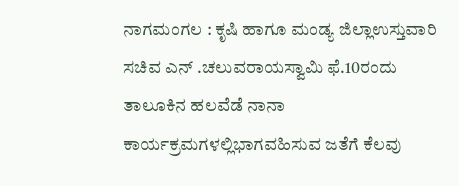ನಾಗಮಂಗಲ : ಕೃಷಿ ಹಾಗೂ ಮಂಡ್ಯ ಜಿಲ್ಲಾಉಸ್ತುವಾರಿ ಸಚಿವ ಎನ್ .ಚಲುವರಾಯಸ್ವಾಮಿ ಫೆ.10ರಂದು ತಾಲೂಕಿನ ಹಲವೆಡೆ ನಾನಾ ಕಾರ್ಯಕ್ರಮಗಳಲ್ಲಿಭಾಗವಹಿಸುವ ಜತೆಗೆ ಕೆಲವು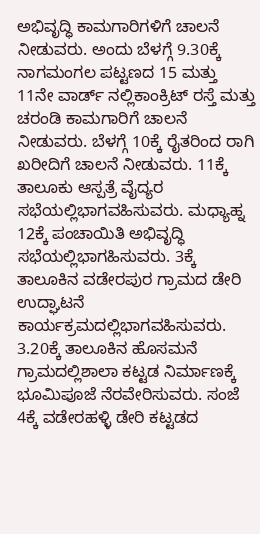ಅಭಿವೃದ್ಧಿ ಕಾಮಗಾರಿಗಳಿಗೆ ಚಾಲನೆ ನೀಡುವರು. ಅಂದು ಬೆಳಗ್ಗೆ 9.30ಕ್ಕೆ ನಾಗಮಂಗಲ ಪಟ್ಟಣದ 15 ಮತ್ತು 11ನೇ ವಾರ್ಡ್ ನಲ್ಲಿಕಾಂಕ್ರಿಟ್ ರಸ್ತೆ ಮತ್ತು ಚರಂಡಿ ಕಾಮಗಾರಿಗೆ ಚಾಲನೆ ನೀಡುವರು. ಬೆಳಗ್ಗೆ 10ಕ್ಕೆ ರೈತರಿಂದ ರಾಗಿ ಖರೀದಿಗೆ ಚಾಲನೆ ನೀಡುವರು. 11ಕ್ಕೆ ತಾಲೂಕು ಆಸ್ಪತ್ರೆ ವೈದ್ಯರ ಸಭೆಯಲ್ಲಿಭಾಗವಹಿಸುವರು. ಮಧ್ಯಾಹ್ನ 12ಕ್ಕೆ ಪಂಚಾಯಿತಿ ಅಭಿವೃದ್ಧಿ ಸಭೆಯಲ್ಲಿಭಾಗಹಿಸುವರು. 3ಕ್ಕೆ ತಾಲೂಕಿನ ವಡೇರಪುರ ಗ್ರಾಮದ ಡೇರಿ ಉದ್ಘಾಟನೆ ಕಾರ್ಯಕ್ರಮದಲ್ಲಿಭಾಗವಹಿಸುವರು. 3.20ಕ್ಕೆ ತಾಲೂಕಿನ ಹೊಸಮನೆ ಗ್ರಾಮದಲ್ಲಿಶಾಲಾ ಕಟ್ಟಡ ನಿರ್ಮಾಣಕ್ಕೆ ಭೂಮಿಪೂಜೆ ನೆರವೇರಿಸುವರು. ಸಂಜೆ 4ಕ್ಕೆ ವಡೇರಹಳ್ಳಿ ಡೇರಿ ಕಟ್ಟಡದ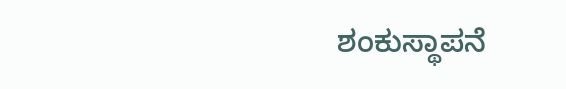ಶಂಕುಸ್ಥಾಪನೆ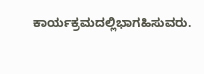ಕಾರ್ಯಕ್ರಮದಲ್ಲಿಭಾಗಹಿಸುವರು.